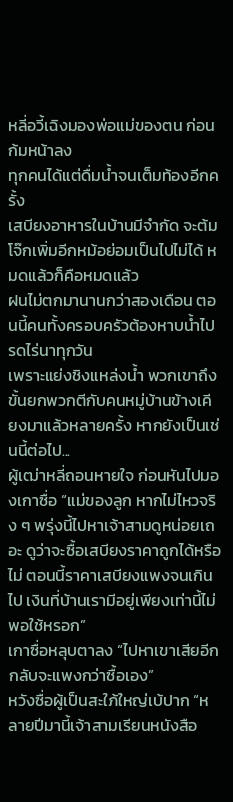หลี่อวี้เฉิงมองพ่อแม่ของตน ก่อนก้มหน้าลง
ทุกคนได้แต่ดื่มน้ำจนเต็มท้องอีกครั้ง
เสบียงอาหารในบ้านมีจำกัด จะต้มโจ๊กเพิ่มอีกหม้อย่อมเป็นไปไม่ได้ หมดแล้วก็คือหมดแล้ว
ฝนไม่ตกมานานกว่าสองเดือน ตอนนี้คนทั้งครอบครัวต้องหาบน้ำไปรดไร่นาทุกวัน
เพราะแย่งชิงแหล่งน้ำ พวกเขาถึงขั้นยกพวกตีกับคนหมู่บ้านข้างเคียงมาแล้วหลายครั้ง หากยังเป็นเช่นนี้ต่อไป...
ผู้เฒ่าหลี่ถอนหายใจ ก่อนหันไปมองเกาซื่อ “แม่ของลูก หากไม่ไหวจริง ๆ พรุ่งนี้ไปหาเจ้าสามดูหน่อยเถอะ ดูว่าจะซื้อเสบียงราคาถูกได้หรือไม่ ตอนนี้ราคาเสบียงแพงจนเกินไป เงินที่บ้านเรามีอยู่เพียงเท่านี้ไม่พอใช้หรอก”
เกาซื่อหลุบตาลง “ไปหาเขาเสียอีก กลับจะแพงกว่าซื้อเอง”
หวังซื่อผู้เป็นสะใภ้ใหญ่เบ้ปาก “หลายปีมานี้เจ้าสามเรียนหนังสือ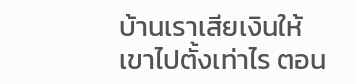บ้านเราเสียเงินให้เขาไปตั้งเท่าไร ตอน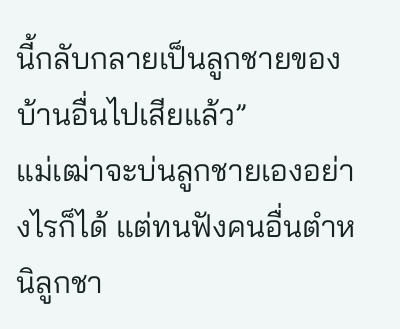นี้กลับกลายเป็นลูกชายของบ้านอื่นไปเสียแล้ว”
แม่เฒ่าจะบ่นลูกชายเองอย่างไรก็ได้ แต่ทนฟังคนอื่นตำหนิลูกชา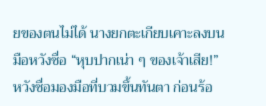ยของตนไม่ได้ นางยกตะเกียบเคาะลงบนมือหวังซื่อ “หุบปากเน่า ๆ ของเจ้าเสีย!”
หวังซื่อมองมือที่บวมขึ้นทันตา ก่อนร้อ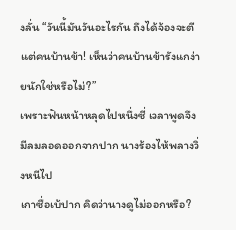งลั่น “วันนี้มันวันอะไรกัน ถึงได้จ้องจะตีแต่คนบ้านข้า! เห็นว่าคนบ้านข้ารังแกง่ายนักใช่หรือไม่?”
เพราะฟันหน้าหลุดไปหนึ่งซี่ เวลาพูดจึงมีลมลอดออกจากปาก นางร้องไห้พลางวิ่งหนีไป
เกาซื่อเบ้ปาก คิดว่านางดูไม่ออกหรือ?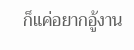ก็แค่อยากอู้งาน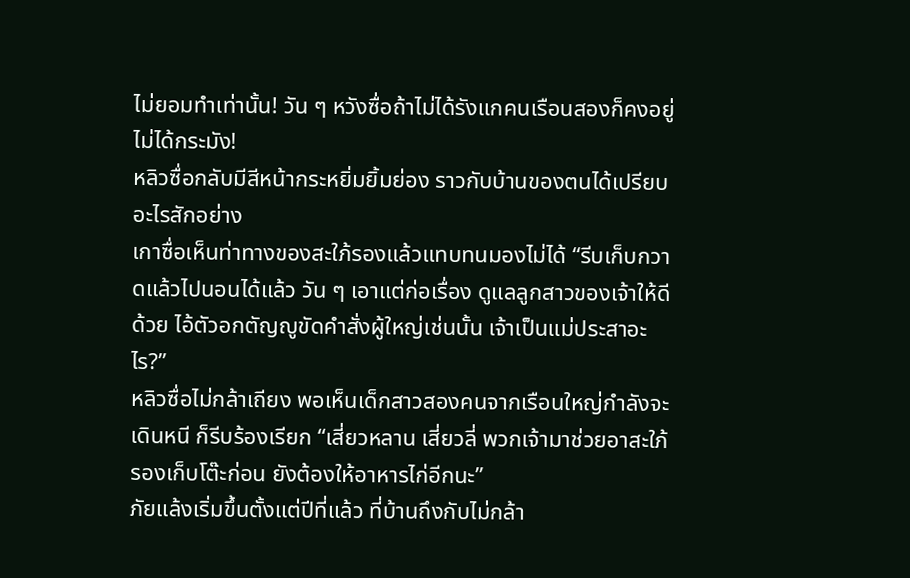ไม่ยอมทำเท่านั้น! วัน ๆ หวังซื่อถ้าไม่ได้รังแกคนเรือนสองก็คงอยู่ไม่ได้กระมัง!
หลิวซื่อกลับมีสีหน้ากระหยิ่มยิ้มย่อง ราวกับบ้านของตนได้เปรียบอะไรสักอย่าง
เกาซื่อเห็นท่าทางของสะใภ้รองแล้วแทบทนมองไม่ได้ “รีบเก็บกวาดแล้วไปนอนได้แล้ว วัน ๆ เอาแต่ก่อเรื่อง ดูแลลูกสาวของเจ้าให้ดีด้วย ไอ้ตัวอกตัญญูขัดคำสั่งผู้ใหญ่เช่นนั้น เจ้าเป็นแม่ประสาอะไร?”
หลิวซื่อไม่กล้าเถียง พอเห็นเด็กสาวสองคนจากเรือนใหญ่กำลังจะเดินหนี ก็รีบร้องเรียก “เสี่ยวหลาน เสี่ยวลี่ พวกเจ้ามาช่วยอาสะใภ้รองเก็บโต๊ะก่อน ยังต้องให้อาหารไก่อีกนะ”
ภัยแล้งเริ่มขึ้นตั้งแต่ปีที่แล้ว ที่บ้านถึงกับไม่กล้า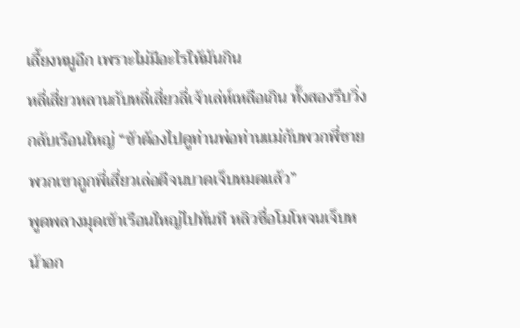เลี้ยงหมูอีก เพราะไม่มีอะไรให้มันกิน
หลี่เสี่ยวหลานกับหลี่เสี่ยวลี่เจ้าเล่ห์เหลือเกิน ทั้งสองรีบวิ่งกลับเรือนใหญ่ “ข้าต้องไปดูท่านพ่อท่านแม่กับพวกพี่ชาย พวกเขาถูกพี่เสี่ยวเล่อตีจนบาดเจ็บหมดแล้ว”
พูดพลางมุดเข้าเรือนใหญ่ไปทันที หลิวซื่อโมโหจนเจ็บหน้าอก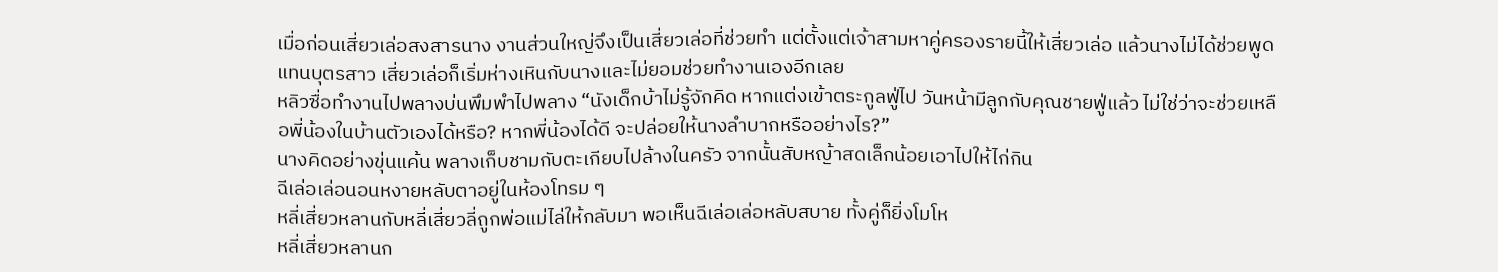เมื่อก่อนเสี่ยวเล่อสงสารนาง งานส่วนใหญ่จึงเป็นเสี่ยวเล่อที่ช่วยทำ แต่ตั้งแต่เจ้าสามหาคู่ครองรายนี้ให้เสี่ยวเล่อ แล้วนางไม่ได้ช่วยพูดแทนบุตรสาว เสี่ยวเล่อก็เริ่มห่างเหินกับนางและไม่ยอมช่วยทำงานเองอีกเลย
หลิวซื่อทำงานไปพลางบ่นพึมพำไปพลาง “นังเด็กบ้าไม่รู้จักคิด หากแต่งเข้าตระกูลฟู่ไป วันหน้ามีลูกกับคุณชายฟู่แล้ว ไม่ใช่ว่าจะช่วยเหลือพี่น้องในบ้านตัวเองได้หรือ? หากพี่น้องได้ดี จะปล่อยให้นางลำบากหรืออย่างไร?”
นางคิดอย่างขุ่นแค้น พลางเก็บชามกับตะเกียบไปล้างในครัว จากนั้นสับหญ้าสดเล็กน้อยเอาไปให้ไก่กิน
ฉีเล่อเล่อนอนหงายหลับตาอยู่ในห้องโทรม ๆ
หลี่เสี่ยวหลานกับหลี่เสี่ยวลี่ถูกพ่อแม่ไล่ให้กลับมา พอเห็นฉีเล่อเล่อหลับสบาย ทั้งคู่ก็ยิ่งโมโห
หลี่เสี่ยวหลานก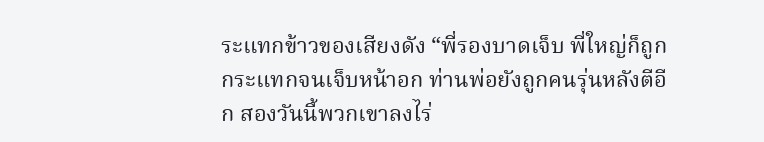ระแทกข้าวของเสียงดัง “พี่รองบาดเจ็บ พี่ใหญ่ก็ถูกกระแทกจนเจ็บหน้าอก ท่านพ่อยังถูกคนรุ่นหลังตีอีก สองวันนี้พวกเขาลงไร่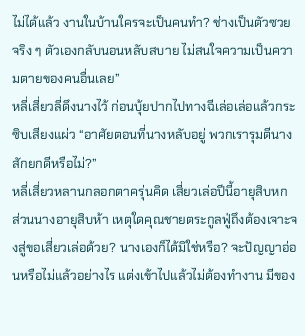ไม่ได้แล้ว งานในบ้านใครจะเป็นคนทำ? ช่างเป็นตัวซวยจริง ๆ ตัวเองกลับนอนหลับสบาย ไม่สนใจความเป็นความตายของคนอื่นเลย”
หลี่เสี่ยวลี่ดึงนางไว้ ก่อนบุ้ยปากไปทางฉีเล่อเล่อแล้วกระซิบเสียงแผ่ว “อาศัยตอนที่นางหลับอยู่ พวกเรารุมตีนางสักยกดีหรือไม่?”
หลี่เสี่ยวหลานกลอกตาครุ่นคิด เสี่ยวเล่อปีนี้อายุสิบหก ส่วนนางอายุสิบห้า เหตุใดคุณชายตระกูลฟู่ถึงต้องเจาะจงสู่ขอเสี่ยวเล่อด้วย? นางเองก็ได้มิใช่หรือ? จะปัญญาอ่อนหรือไม่แล้วอย่างไร แต่งเข้าไปแล้วไม่ต้องทำงาน มีของ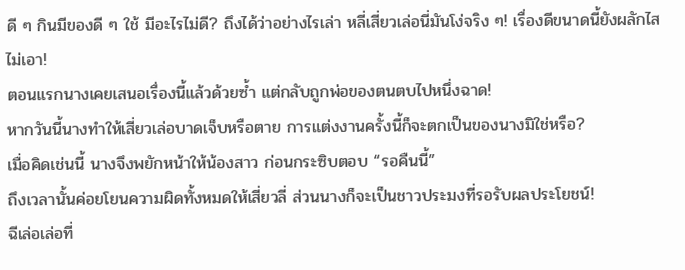ดี ๆ กินมีของดี ๆ ใช้ มีอะไรไม่ดี? ถึงได้ว่าอย่างไรเล่า หลี่เสี่ยวเล่อนี่มันโง่จริง ๆ! เรื่องดีขนาดนี้ยังผลักไสไม่เอา!
ตอนแรกนางเคยเสนอเรื่องนี้แล้วด้วยซ้ำ แต่กลับถูกพ่อของตนตบไปหนึ่งฉาด!
หากวันนี้นางทำให้เสี่ยวเล่อบาดเจ็บหรือตาย การแต่งงานครั้งนี้ก็จะตกเป็นของนางมิใช่หรือ?
เมื่อคิดเช่นนี้ นางจึงพยักหน้าให้น้องสาว ก่อนกระซิบตอบ “รอคืนนี้”
ถึงเวลานั้นค่อยโยนความผิดทั้งหมดให้เสี่ยวลี่ ส่วนนางก็จะเป็นชาวประมงที่รอรับผลประโยชน์!
ฉีเล่อเล่อที่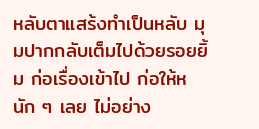หลับตาแสร้งทำเป็นหลับ มุมปากกลับเต็มไปด้วยรอยยิ้ม ก่อเรื่องเข้าไป ก่อให้หนัก ๆ เลย ไม่อย่าง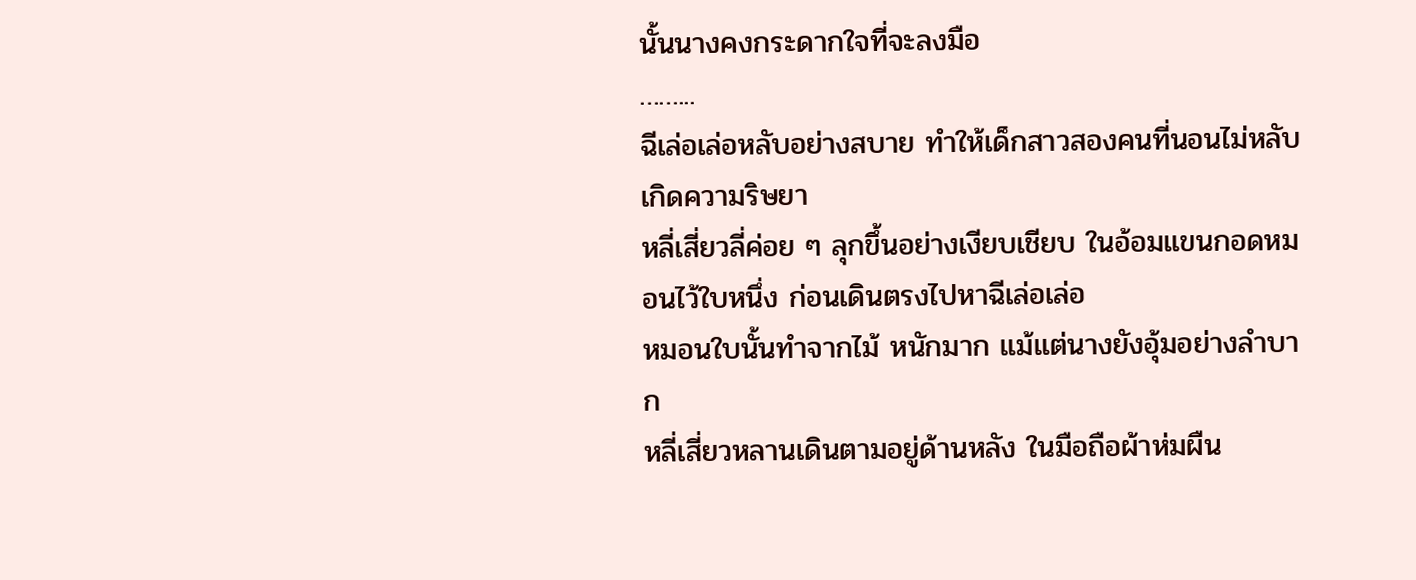นั้นนางคงกระดากใจที่จะลงมือ
……...
ฉีเล่อเล่อหลับอย่างสบาย ทำให้เด็กสาวสองคนที่นอนไม่หลับเกิดความริษยา
หลี่เสี่ยวลี่ค่อย ๆ ลุกขึ้นอย่างเงียบเชียบ ในอ้อมแขนกอดหมอนไว้ใบหนึ่ง ก่อนเดินตรงไปหาฉีเล่อเล่อ
หมอนใบนั้นทำจากไม้ หนักมาก แม้แต่นางยังอุ้มอย่างลำบาก
หลี่เสี่ยวหลานเดินตามอยู่ด้านหลัง ในมือถือผ้าห่มผืน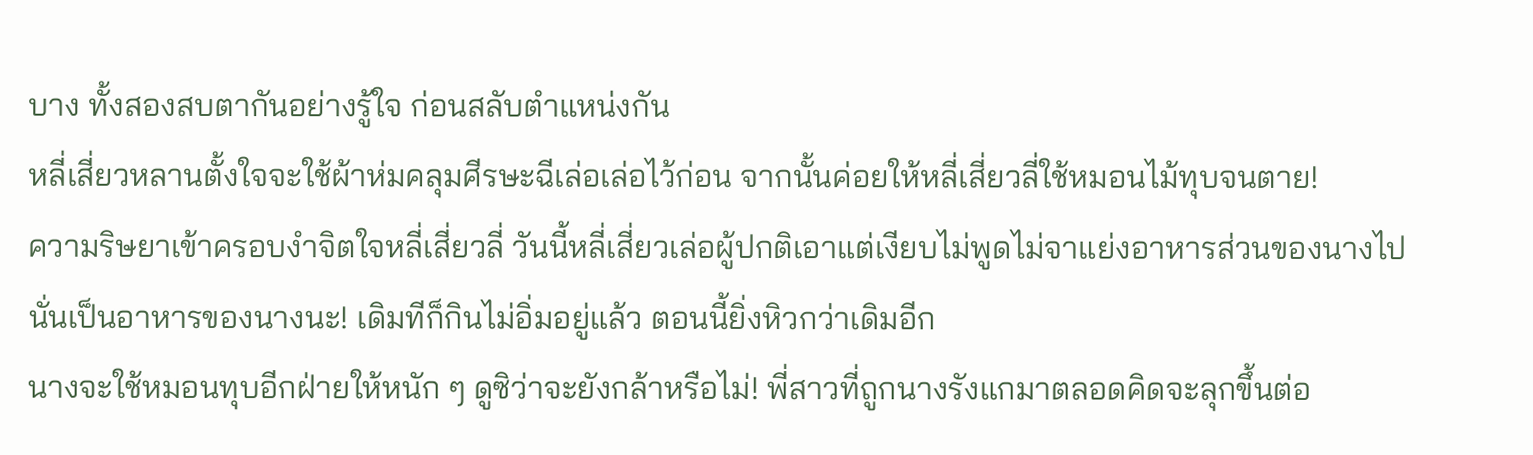บาง ทั้งสองสบตากันอย่างรู้ใจ ก่อนสลับตำแหน่งกัน
หลี่เสี่ยวหลานตั้งใจจะใช้ผ้าห่มคลุมศีรษะฉีเล่อเล่อไว้ก่อน จากนั้นค่อยให้หลี่เสี่ยวลี่ใช้หมอนไม้ทุบจนตาย!
ความริษยาเข้าครอบงำจิตใจหลี่เสี่ยวลี่ วันนี้หลี่เสี่ยวเล่อผู้ปกติเอาแต่เงียบไม่พูดไม่จาแย่งอาหารส่วนของนางไป นั่นเป็นอาหารของนางนะ! เดิมทีก็กินไม่อิ่มอยู่แล้ว ตอนนี้ยิ่งหิวกว่าเดิมอีก
นางจะใช้หมอนทุบอีกฝ่ายให้หนัก ๆ ดูซิว่าจะยังกล้าหรือไม่! พี่สาวที่ถูกนางรังแกมาตลอดคิดจะลุกขึ้นต่อ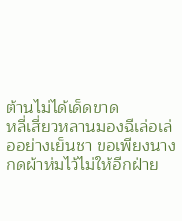ต้านไม่ได้เด็ดขาด
หลี่เสี่ยวหลานมองฉีเล่อเล่ออย่างเย็นชา ขอเพียงนางกดผ้าห่มไว้ไม่ให้อีกฝ่าย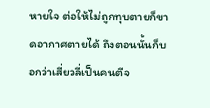หายใจ ต่อให้ไม่ถูกทุบตายก็ขาดอากาศตายได้ ถึงตอนนั้นก็บอกว่าเสี่ยวลี่เป็นคนตีจ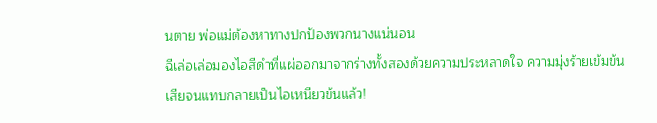นตาย พ่อแม่ต้องหาทางปกป้องพวกนางแน่นอน
ฉีเล่อเล่อมองไอสีดำที่แผ่ออกมาจากร่างทั้งสองด้วยความประหลาดใจ ความมุ่งร้ายเข้มข้นเสียจนแทบกลายเป็นไอเหนียวข้นแล้ว!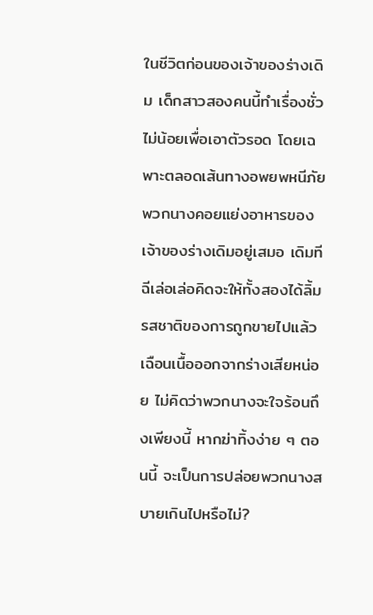ในชีวิตก่อนของเจ้าของร่างเดิม เด็กสาวสองคนนี้ทำเรื่องชั่วไม่น้อยเพื่อเอาตัวรอด โดยเฉพาะตลอดเส้นทางอพยพหนีภัย พวกนางคอยแย่งอาหารของเจ้าของร่างเดิมอยู่เสมอ เดิมทีฉีเล่อเล่อคิดจะให้ทั้งสองได้ลิ้มรสชาติของการถูกขายไปแล้วเฉือนเนื้อออกจากร่างเสียหน่อย ไม่คิดว่าพวกนางจะใจร้อนถึงเพียงนี้ หากฆ่าทิ้งง่าย ๆ ตอนนี้ จะเป็นการปล่อยพวกนางสบายเกินไปหรือไม่?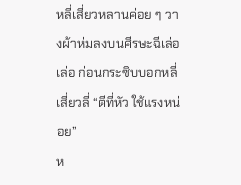หลี่เสี่ยวหลานค่อย ๆ วางผ้าห่มลงบนศีรษะฉีเล่อเล่อ ก่อนกระซิบบอกหลี่เสี่ยวลี่ “ตีที่หัว ใช้แรงหน่อย”
ห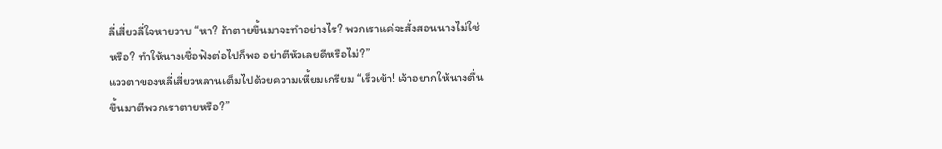ลี่เสี่ยวลี่ใจหายวาบ “หา? ถ้าตายขึ้นมาจะทำอย่างไร? พวกเราแค่จะสั่งสอนนางไม่ใช่หรือ? ทำให้นางเชื่อฟังต่อไปก็พอ อย่าตีหัวเลยดีหรือไม่?”
แววตาของหลี่เสี่ยวหลานเต็มไปด้วยความเหี้ยมเกรียม “เร็วเข้า! เจ้าอยากให้นางตื่นขึ้นมาตีพวกเราตายหรือ?”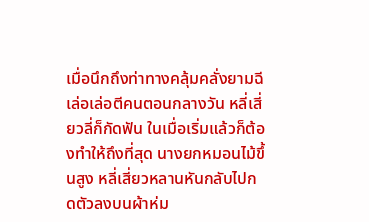เมื่อนึกถึงท่าทางคลุ้มคลั่งยามฉีเล่อเล่อตีคนตอนกลางวัน หลี่เสี่ยวลี่ก็กัดฟัน ในเมื่อเริ่มแล้วก็ต้องทำให้ถึงที่สุด นางยกหมอนไม้ขึ้นสูง หลี่เสี่ยวหลานหันกลับไปกดตัวลงบนผ้าห่ม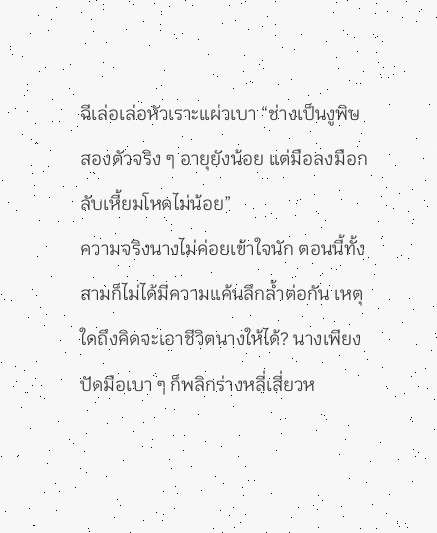ฉีเล่อเล่อหัวเราะแผ่วเบา “ช่างเป็นงูพิษสองตัวจริง ๆ อายุยังน้อย แต่มือลงมือกลับเหี้ยมโหดไม่น้อย”
ความจริงนางไม่ค่อยเข้าใจนัก ตอนนี้ทั้งสามก็ไม่ได้มีความแค้นลึกล้ำต่อกัน เหตุใดถึงคิดจะเอาชีวิตนางให้ได้? นางเพียงปัดมือเบา ๆ ก็พลิกร่างหลี่เสี่ยวห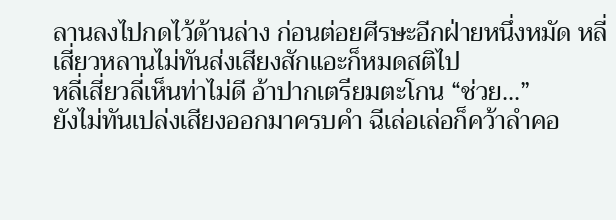ลานลงไปกดไว้ด้านล่าง ก่อนต่อยศีรษะอีกฝ่ายหนึ่งหมัด หลี่เสี่ยวหลานไม่ทันส่งเสียงสักแอะก็หมดสติไป
หลี่เสี่ยวลี่เห็นท่าไม่ดี อ้าปากเตรียมตะโกน “ช่วย...”
ยังไม่ทันเปล่งเสียงออกมาครบคำ ฉีเล่อเล่อก็คว้าลำคอ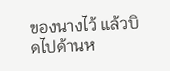ของนางไว้ แล้วบิดไปด้านห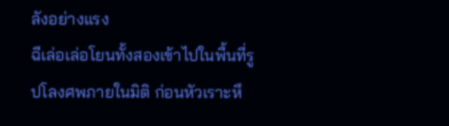ลังอย่างแรง
ฉีเล่อเล่อโยนทั้งสองเข้าไปในพื้นที่รูปโลงศพภายในมิติ ก่อนหัวเราะหึ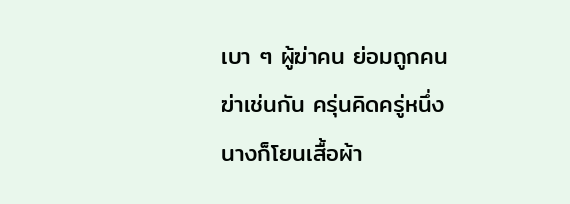เบา ๆ ผู้ฆ่าคน ย่อมถูกคนฆ่าเช่นกัน ครุ่นคิดครู่หนึ่ง นางก็โยนเสื้อผ้า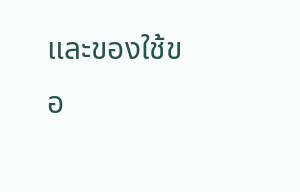และของใช้ขอ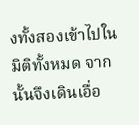งทั้งสองเข้าไปในมิติทั้งหมด จากนั้นจึงเดินเอื่อ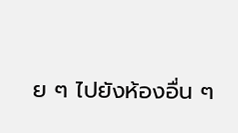ย ๆ ไปยังห้องอื่น ๆ